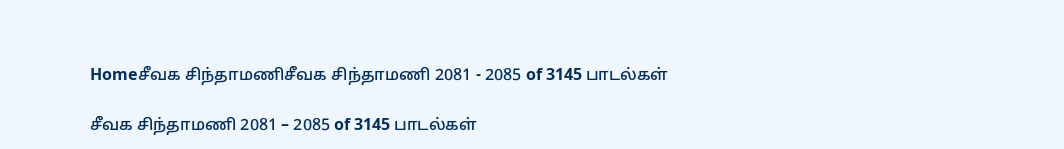Homeசீவக சிந்தாமணிசீவக சிந்தாமணி 2081 - 2085 of 3145 பாடல்கள்

சீவக சிந்தாமணி 2081 – 2085 of 3145 பாடல்கள்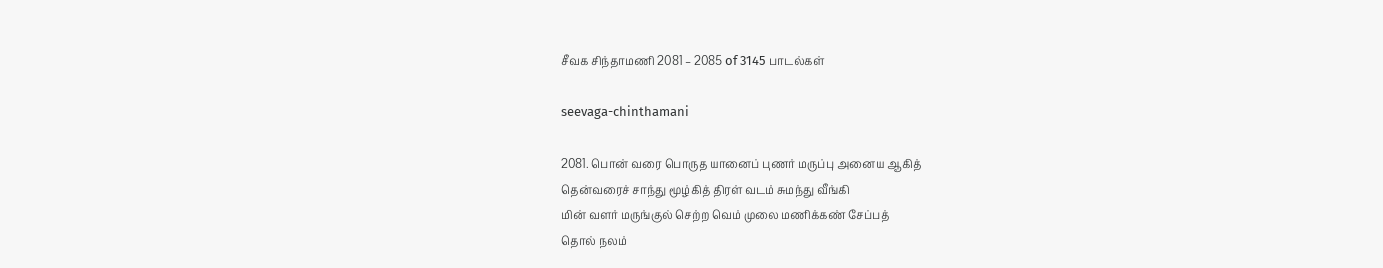சீவக சிந்தாமணி 2081 – 2085 of 3145 பாடல்கள்

seevaga-chinthamani

2081. பொன் வரை பொருத யானைப் புணர் மருப்பு அனைய ஆகித்
தென்வரைச் சாந்து மூழ்கித் திரள் வடம் சுமந்து வீங்கி
மின் வளர் மருங்குல் செற்ற வெம் முலை மணிக்கண் சேப்பத்
தொல் நலம்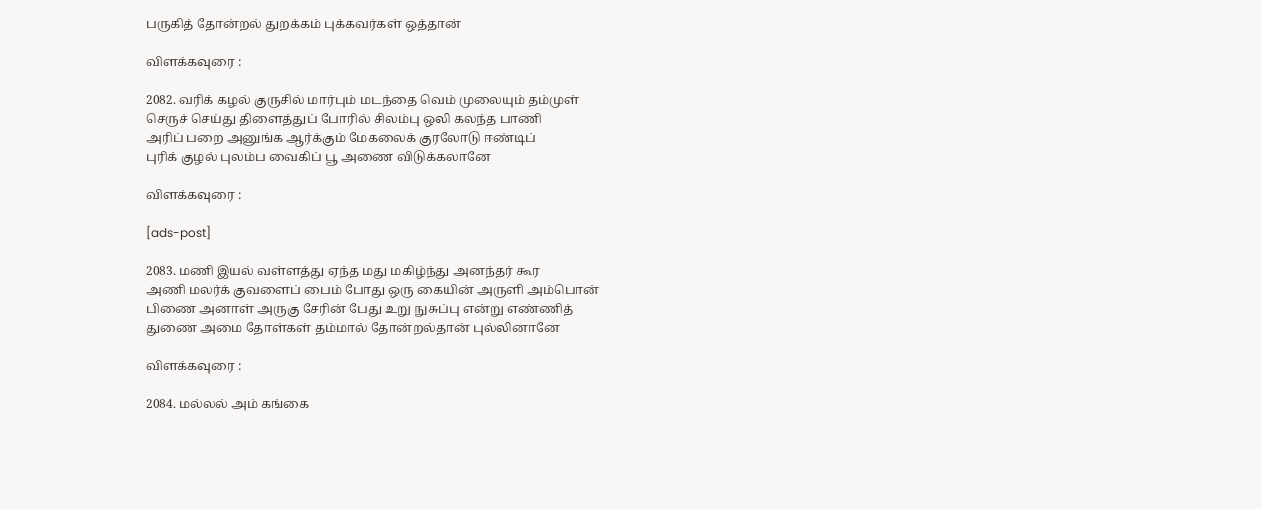பருகித் தோன்றல் துறக்கம் புக்கவர்கள் ஒத்தான்

விளக்கவுரை :

2082. வரிக் கழல் குருசில் மார்பும் மடந்தை வெம் முலையும் தம்முள்
செருச் செய்து திளைத்துப் போரில் சிலம்பு ஒலி கலந்த பாணி
அரிப் பறை அனுங்க ஆர்க்கும் மேகலைக் குரலோடு ஈண்டிப்
புரிக் குழல் புலம்ப வைகிப் பூ அணை விடுக்கலானே

விளக்கவுரை :

[ads-post]

2083. மணி இயல் வள்ளத்து ஏந்த மது மகிழ்ந்து அனந்தர் கூர
அணி மலர்க் குவளைப் பைம் போது ஒரு கையின் அருளி அம்பொன்
பிணை அனாள் அருகு சேரின் பேது உறு நுசுப்பு என்று எண்ணித்
துணை அமை தோள்கள் தம்மால் தோன்றல்தான் புல்லினானே

விளக்கவுரை :

2084. மல்லல் அம் கங்கை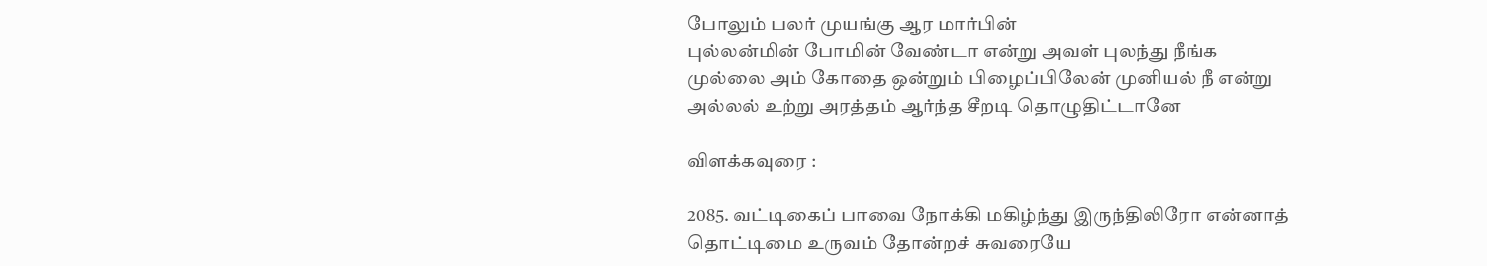போலும் பலர் முயங்கு ஆர மார்பின்
புல்லன்மின் போமின் வேண்டா என்று அவள் புலந்து நீங்க
முல்லை அம் கோதை ஒன்றும் பிழைப்பிலேன் முனியல் நீ என்று
அல்லல் உற்று அரத்தம் ஆர்ந்த சீறடி தொழுதிட்டானே

விளக்கவுரை :

2085. வட்டிகைப் பாவை நோக்கி மகிழ்ந்து இருந்திலிரோ என்னாத்
தொட்டிமை உருவம் தோன்றச் சுவரையே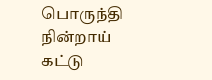பொருந்தி நின்றாய்
கட்டு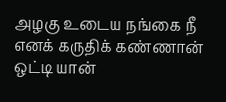அழகு உடைய நங்கை நீ எனக் கருதிக் கண்ணான்
ஒட்டி யான்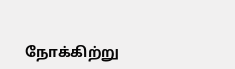நோக்கிற்று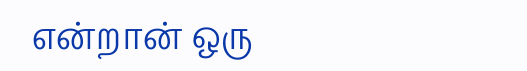என்றான் ஒரு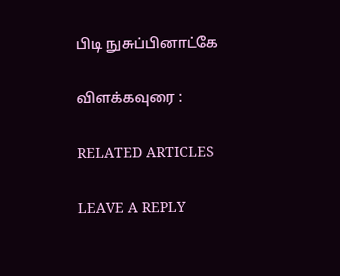பிடி நுசுப்பினாட்கே

விளக்கவுரை :

RELATED ARTICLES

LEAVE A REPLY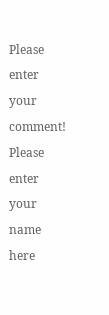Please enter your comment!
Please enter your name here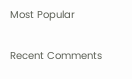Most Popular

Recent Comments